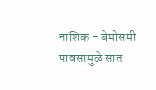नाशिक - बेमोसमी पावसामुळे सात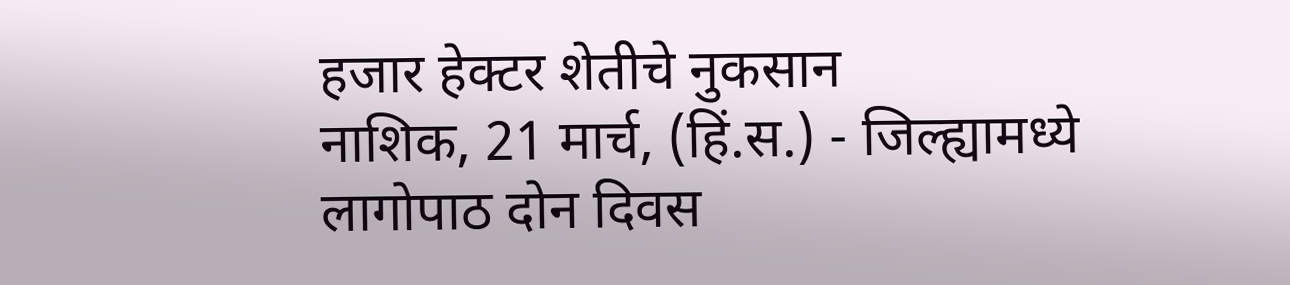हजार हेक्टर शेतीचे नुकसान
नाशिक, 21 मार्च, (हिं.स.) - जिल्ह्यामध्ये लागोपाठ दोन दिवस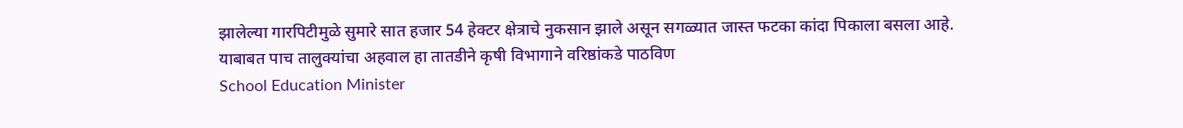झालेल्या गारपिटीमुळे सुमारे सात हजार 54 हेक्टर क्षेत्राचे नुकसान झाले असून सगळ्यात जास्त फटका कांदा पिकाला बसला आहे. याबाबत पाच तालुक्यांचा अहवाल हा तातडीने कृषी विभागाने वरिष्ठांकडे पाठविण
School Education Minister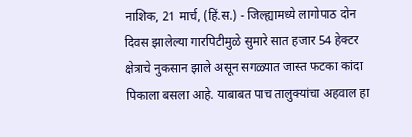नाशिक, 21 मार्च, (हिं.स.) - जिल्ह्यामध्ये लागोपाठ दोन दिवस झालेल्या गारपिटीमुळे सुमारे सात हजार 54 हेक्टर क्षेत्राचे नुकसान झाले असून सगळ्यात जास्त फटका कांदा पिकाला बसला आहे. याबाबत पाच तालुक्यांचा अहवाल हा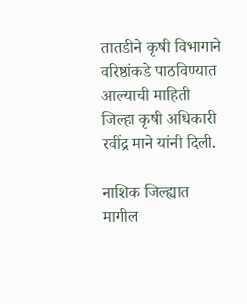तातडीने कृषी विभागाने वरिष्ठांकडे पाठविण्यात आल्याची माहिती जिल्हा कृषी अधिकारी रवींद्र माने यांनी दिली.

नाशिक जिल्ह्यात मागील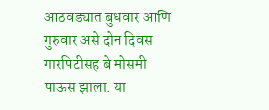आठवड्यात बुधवार आणि गुरुवार असे दोन दिवस गारपिटीसह बे मोसमी पाऊस झाला. या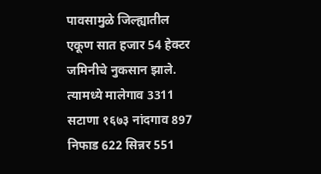पावसामुळे जिल्ह्यातील एकूण सात हजार 54 हेक्टर जमिनीचे नुकसान झाले. त्यामध्ये मालेगाव 3311 सटाणा १६७३ नांदगाव 897 निफाड 622 सिन्नर 551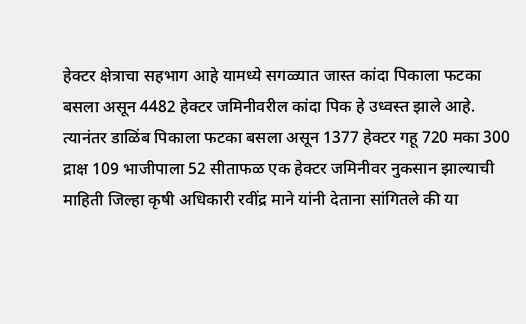हेक्टर क्षेत्राचा सहभाग आहे यामध्ये सगळ्यात जास्त कांदा पिकाला फटका बसला असून 4482 हेक्टर जमिनीवरील कांदा पिक हे उध्वस्त झाले आहे. त्यानंतर डाळिंब पिकाला फटका बसला असून 1377 हेक्टर गहू 720 मका 300 द्राक्ष 109 भाजीपाला 52 सीताफळ एक हेक्टर जमिनीवर नुकसान झाल्याची माहिती जिल्हा कृषी अधिकारी रवींद्र माने यांनी देताना सांगितले की या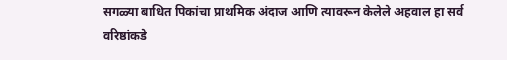सगळ्या बाधित पिकांचा प्राथमिक अंदाज आणि त्यावरून केलेले अहवाल हा सर्व वरिष्ठांकडे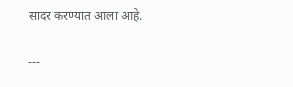सादर करण्यात आला आहे.

---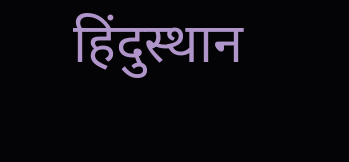हिंदुस्थान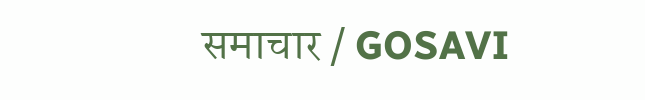समाचार / GOSAVI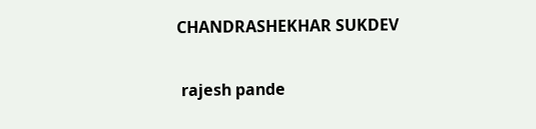CHANDRASHEKHAR SUKDEV


 rajesh pande